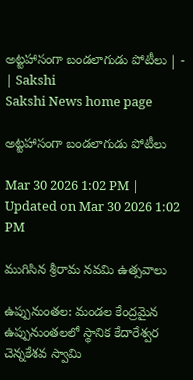అట్టహాసంగా బండలాగుడు పోటీలు | - | Sakshi
Sakshi News home page

అట్టహాసంగా బండలాగుడు పోటీలు

Mar 30 2026 1:02 PM | Updated on Mar 30 2026 1:02 PM

ముగిసిన శ్రీరామ నవమి ఉత్సవాలు

ఉప్పునుంతల: మండల కేంద్రమైన ఉప్పునుంతలలో స్థానిక కేదారేశ్వర చెన్నకేశవ స్వామి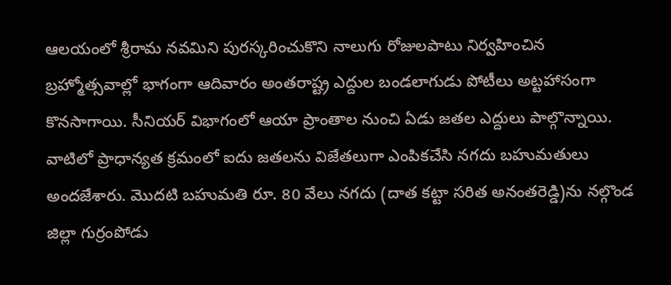ఆలయంలో శ్రీరామ నవమిని పురస్కరించుకొని నాలుగు రోజులపాటు నిర్వహించిన బ్రహ్మోత్సవాల్లో భాగంగా ఆదివారం అంతరాష్ట్ర ఎద్దుల బండలాగుడు పోటీలు అట్టహాసంగా కొనసాగాయి. సీనియర్‌ విభాగంలో ఆయా ప్రాంతాల నుంచి ఏడు జతల ఎద్దులు పాల్గొన్నాయి. వాటిలో ప్రాధాన్యత క్రమంలో ఐదు జతలను విజేతలుగా ఎంపికచేసి నగదు బహుమతులు అందజేశారు. మొదటి బహుమతి రూ. 80 వేలు నగదు (దాత కట్టా సరిత అనంతరెడ్డి)ను నల్గొండ జిల్లా గుర్రంపోడు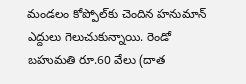మండలం కోప్పోల్‌కు చెందిన హనుమాన్‌ ఎద్దులు గెలుచుకున్నాయి. రెండో బహుమతి రూ.60 వేలు (దాత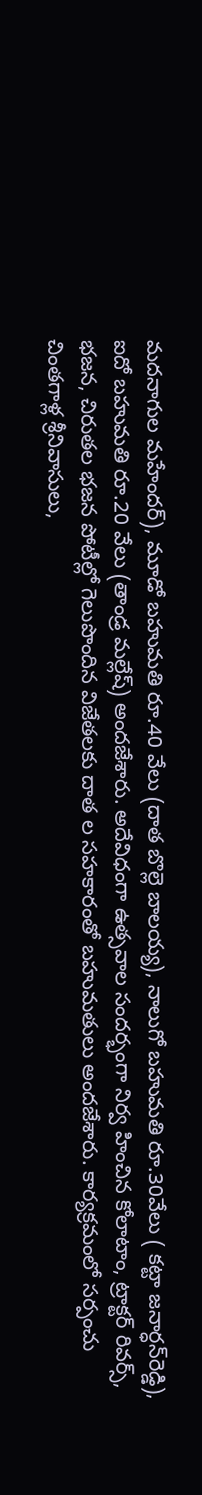మదనాగుల మహేందర్‌), మూడో బహుమతి రూ.40 వేలు (దాత బొల్లె బాలయ్య), నాలుగో బహుమతి రూ.30వేలు ( కట్టా జనార్ధన్‌రెడ్డి), ఐదో బహుమతి రూ.20 వేలు (తాండ్ర మల్లేష్‌) అందజేశారు. అదేవిధంగా ఉత్సవాల సందర్భంగా నిర్వ హించిన కోలాటాం, ట్రాక్టర్‌ రివర్స్‌, భజన, చిరుతల భజన పోటీల్లో గెలుపొందిన విజేతలకు దాత ల సహకారంతో బహుమతులు అందజేశారు. కార్యక్రమంలో సర్పంచు చింతగాళ్ల శ్రీనివాసులు,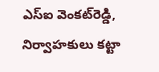ఎస్‌ఐ వెంకట్‌రెడ్డి, నిర్వాహకులు కట్టా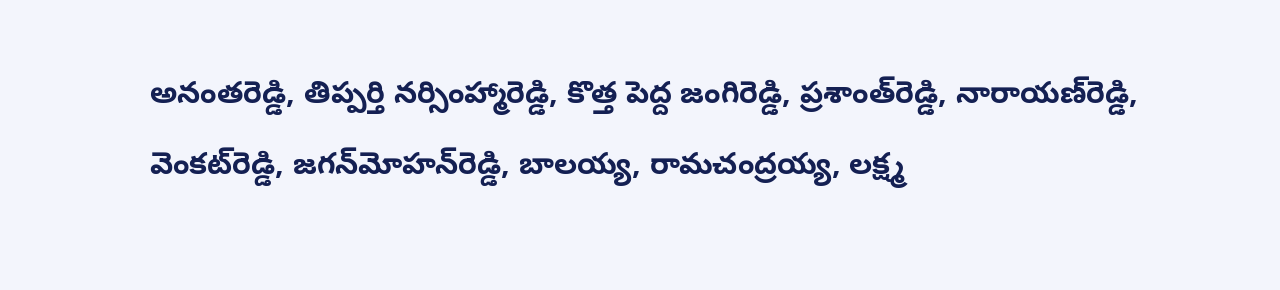అనంతరెడ్డి, తిప్పర్తి నర్సింహ్మారెడ్డి, కొత్త పెద్ద జంగిరెడ్డి, ప్రశాంత్‌రెడ్డి, నారాయణ్‌రెడ్డి, వెంకట్‌రెడ్డి, జగన్‌మోహన్‌రెడ్డి, బాలయ్య, రామచంద్రయ్య, లక్ష్మ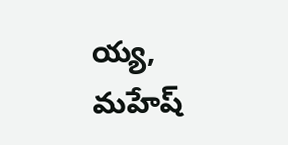య్య, మహేష్‌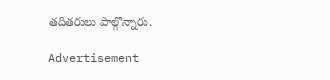తదితరులు పాల్గొన్నారు.

Advertisement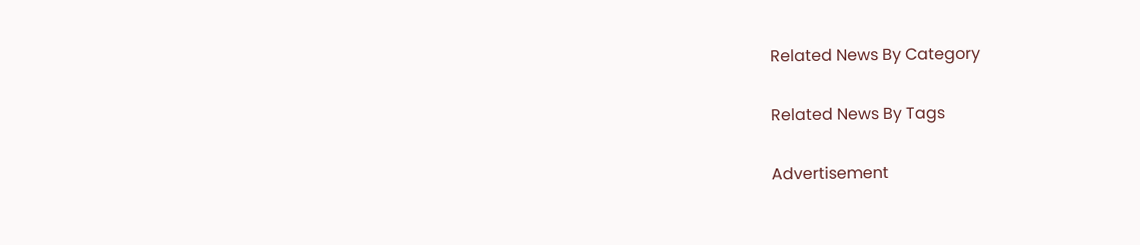Related News By Category

Related News By Tags

Advertisement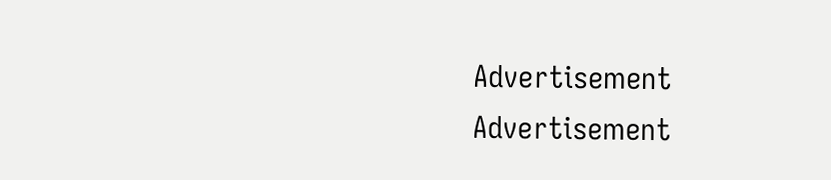Advertisement
Advertisement